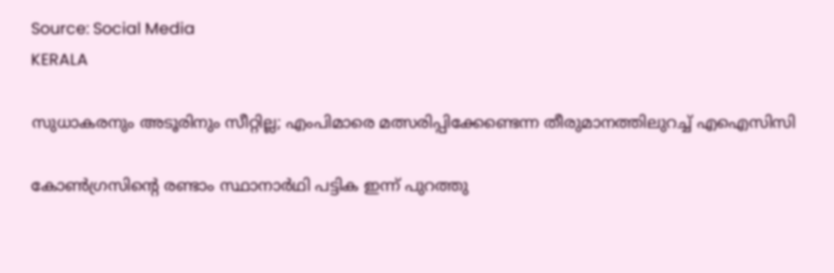Source: Social Media
KERALA

സുധാകരനും അടൂരിനും സീറ്റില്ല; എംപിമാരെ മത്സരിപ്പിക്കേണ്ടെന്ന തീരുമാനത്തിലുറച്ച് എഐസിസി

കോൺഗ്രസിൻ്റെ രണ്ടാം സ്ഥാനാർഥി പട്ടിക ഇന്ന് പുറത്തു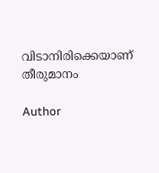വിടാനിരിക്കെയാണ് തീരുമാനം

Author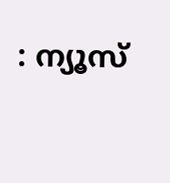: ന്യൂസ്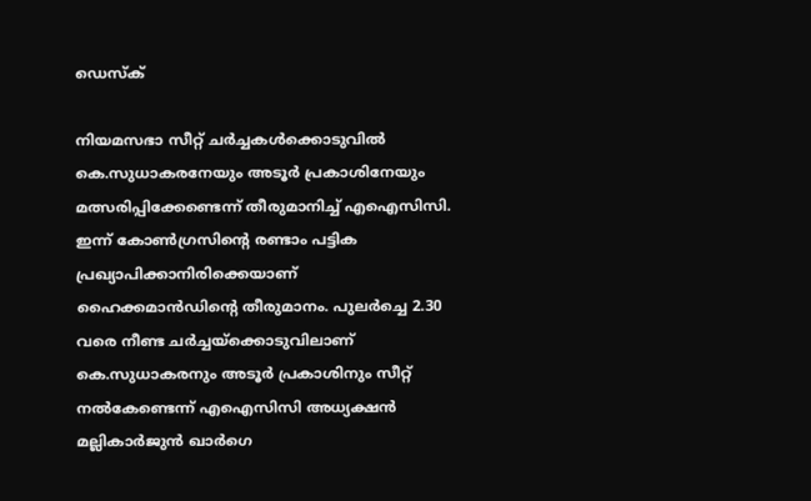ഡെസ്ക്

നിയമസഭാ സീറ്റ് ചർച്ചകൾക്കൊടുവിൽ കെ.സുധാകരനേയും അടൂർ പ്രകാശിനേയും മത്സരിപ്പിക്കേണ്ടെന്ന് തീരുമാനിച്ച് എഐസിസി. ഇന്ന് കോൺഗ്രസിൻ്റെ രണ്ടാം പട്ടിക പ്രഖ്യാപിക്കാനിരിക്കെയാണ് ഹൈക്കമാൻഡിൻ്റെ തീരുമാനം. പുലർച്ചെ 2.30 വരെ നീണ്ട ചർച്ചയ്ക്കൊടുവിലാണ് കെ.സുധാകരനും അടൂർ പ്രകാശിനും സീറ്റ് നൽകേണ്ടെന്ന് എഐസിസി അധ്യക്ഷൻ മല്ലികാർജുൻ ഖാർഗെ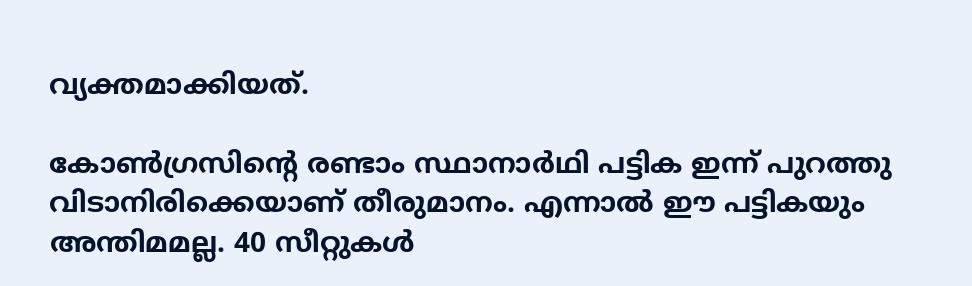വ്യക്തമാക്കിയത്.

കോൺഗ്രസിൻ്റെ രണ്ടാം സ്ഥാനാർഥി പട്ടിക ഇന്ന് പുറത്തു വിടാനിരിക്കെയാണ് തീരുമാനം. എന്നാൽ ഈ പട്ടികയും അന്തിമമല്ല. 40 സീറ്റുകൾ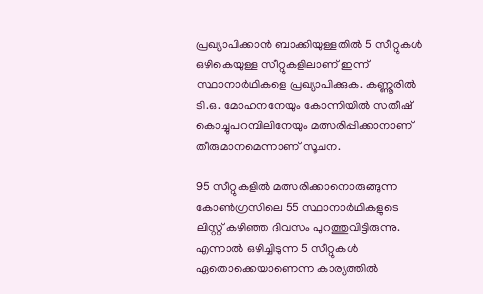പ്രഖ്യാപിക്കാൻ ബാക്കിയുള്ളതിൽ 5 സീറ്റുകൾ ഒഴികെയുള്ള സീറ്റുകളിലാണ് ഇന്ന് സ്ഥാനാർഥികളെ പ്രഖ്യാപിക്കുക. കണ്ണൂരിൽ ടി.ഒ. മോഹനനേയും കോന്നിയിൽ സതീഷ് കൊച്ചുപറമ്പിലിനേയും മത്സരിപ്പിക്കാനാണ് തീരുമാനമെന്നാണ് സൂചന.

95 സീറ്റുകളിൽ മത്സരിക്കാനൊരുങ്ങുന്ന കോൺഗ്രസിലെ 55 സ്ഥാനാർഥികളുടെ ലിസ്റ്റ് കഴിഞ്ഞ ദിവസം പുറത്തുവിട്ടിരുന്നു. എന്നാൽ ഒഴിച്ചിടുന്ന 5 സീറ്റുകൾ ഏതൊക്കെയാണെന്ന കാര്യത്തിൽ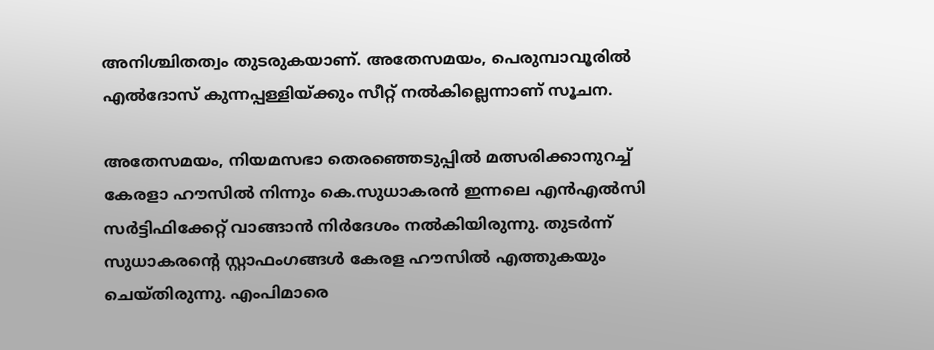അനിശ്ചിതത്വം തുടരുകയാണ്. അതേസമയം, പെരുമ്പാവൂരിൽ എൽദോസ് കുന്നപ്പള്ളിയ്ക്കും സീറ്റ് നൽകില്ലെന്നാണ് സൂചന.

അതേസമയം, നിയമസഭാ തെരഞ്ഞെടുപ്പിൽ മത്സരിക്കാനുറച്ച് കേരളാ ഹൗസിൽ നിന്നും കെ.സുധാകരൻ ഇന്നലെ എൻഎൽസി സർട്ടിഫിക്കേറ്റ് വാങ്ങാൻ നിർദേശം നൽകിയിരുന്നു. തുടർന്ന് സുധാകരൻ്റെ സ്റ്റാഫംഗങ്ങൾ കേരള ഹൗസിൽ എത്തുകയും ചെയ്തിരുന്നു. എംപിമാരെ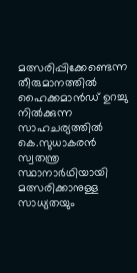മത്സരിപ്പിക്കേണ്ടെന്ന തീരുമാനത്തിൽ ഹൈക്കമാൻഡ് ഉറച്ചു നിൽക്കുന്ന സാഹചര്യത്തിൽ കെ.സുധാകരൻ സ്വതന്ത്ര സ്ഥാനാർഥിയായി മത്സരിക്കാനുള്ള സാധ്യതയും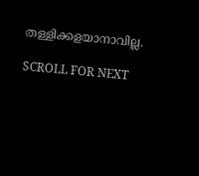തള്ളിക്കളയാനാവില്ല.

SCROLL FOR NEXT